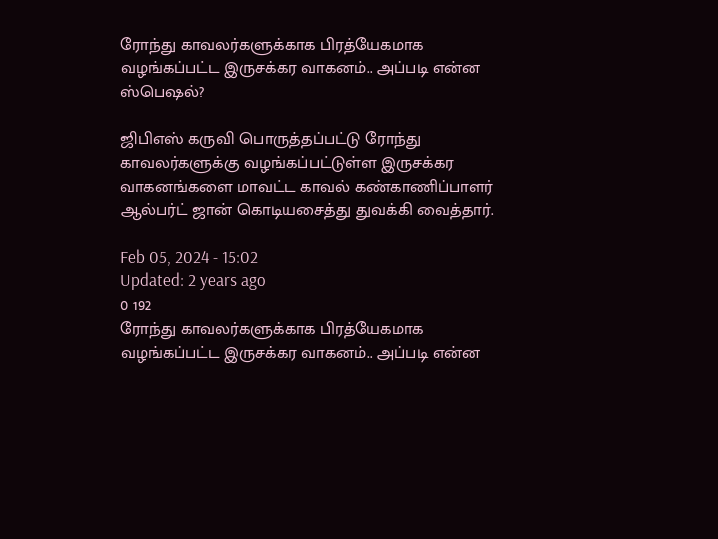ரோந்து காவலர்களுக்காக பிரத்யேகமாக வழங்கப்பட்ட இருசக்கர வாகனம்.. அப்படி என்ன ஸ்பெஷல்?

ஜிபிஎஸ் கருவி பொருத்தப்பட்டு ரோந்து காவலர்களுக்கு வழங்கப்பட்டுள்ள இருசக்கர வாகனங்களை மாவட்ட காவல் கண்காணிப்பாளர் ஆல்பர்ட் ஜான் கொடியசைத்து துவக்கி வைத்தார்.

Feb 05, 2024 - 15:02
Updated: 2 years ago
0 192
ரோந்து காவலர்களுக்காக பிரத்யேகமாக வழங்கப்பட்ட இருசக்கர வாகனம்.. அப்படி என்ன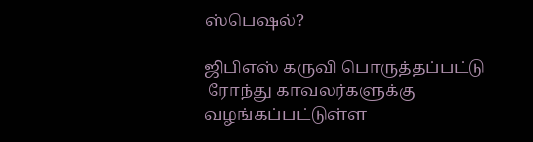ஸ்பெஷல்?

ஜிபிஎஸ் கருவி பொருத்தப்பட்டு
 ரோந்து காவலர்களுக்கு  வழங்கப்பட்டுள்ள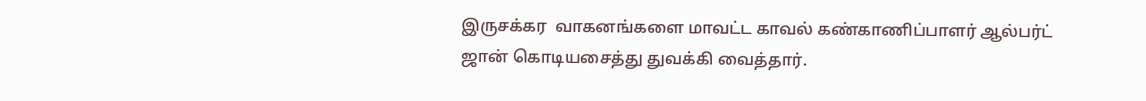இருசக்கர  வாகனங்களை மாவட்ட காவல் கண்காணிப்பாளர் ஆல்பர்ட் ஜான் கொடியசைத்து துவக்கி வைத்தார்.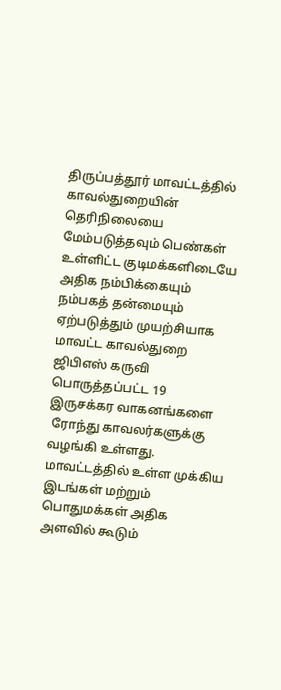திருப்பத்தூர் மாவட்டத்தில் காவல்துறையின் தெரிநிலையை மேம்படுத்தவும் பெண்கள் உள்ளிட்ட குடிமக்களிடையே அதிக நம்பிக்கையும் நம்பகத் தன்மையும் ஏற்படுத்தும் முயற்சியாக மாவட்ட காவல்துறை ஜிபிஎஸ் கருவி பொருத்தப்பட்ட 19 இருசக்கர வாகனங்களை
 ரோந்து காவலர்களுக்கு வழங்கி உள்ளது. மாவட்டத்தில் உள்ள முக்கிய இடங்கள் மற்றும் பொதுமக்கள் அதிக அளவில் கூடும்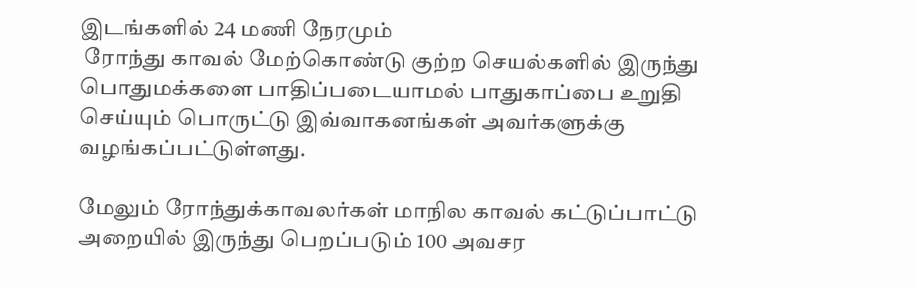இடங்களில் 24 மணி நேரமும்
 ரோந்து காவல் மேற்கொண்டு குற்ற செயல்களில் இருந்து பொதுமக்களை பாதிப்படையாமல் பாதுகாப்பை உறுதி செய்யும் பொருட்டு இவ்வாகனங்கள் அவர்களுக்கு வழங்கப்பட்டுள்ளது.

மேலும் ரோந்துக்காவலர்கள் மாநில காவல் கட்டுப்பாட்டு அறையில் இருந்து பெறப்படும் 100 அவசர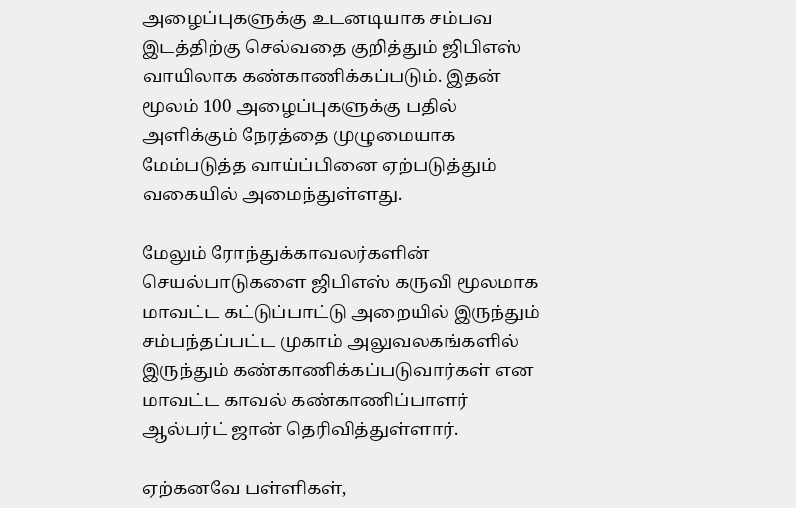அழைப்புகளுக்கு உடனடியாக சம்பவ இடத்திற்கு செல்வதை குறித்தும் ஜிபிஎஸ் வாயிலாக கண்காணிக்கப்படும். இதன் மூலம் 100 அழைப்புகளுக்கு பதில் அளிக்கும் நேரத்தை முழுமையாக மேம்படுத்த வாய்ப்பினை ஏற்படுத்தும் வகையில் அமைந்துள்ளது.

மேலும் ரோந்துக்காவலர்களின் செயல்பாடுகளை ஜிபிஎஸ் கருவி மூலமாக மாவட்ட கட்டுப்பாட்டு அறையில் இருந்தும் சம்பந்தப்பட்ட முகாம் அலுவலகங்களில் இருந்தும் கண்காணிக்கப்படுவார்கள் என மாவட்ட காவல் கண்காணிப்பாளர் ஆல்பர்ட் ஜான் தெரிவித்துள்ளார்.

ஏற்கனவே பள்ளிகள்,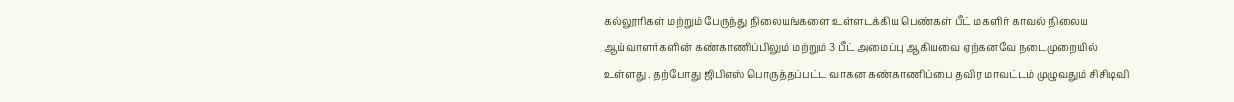கல்லூரிகள் மற்றும் பேருந்து நிலையங்களை உள்ளடக்கிய பெண்கள் பீட் மகளிர் காவல் நிலைய ஆய்வாளர்களின் கண்காணிப்பிலும் மற்றும் 3 பீட் அமைப்பு ஆகியவை ஏற்கனவே நடைமுறையில் உள்ளது . தற்போது ஜிபிஎஸ் பொருத்தப்பட்ட வாகன கண்காணிப்பை தவிர மாவட்டம் முழுவதும் சிசிடிவி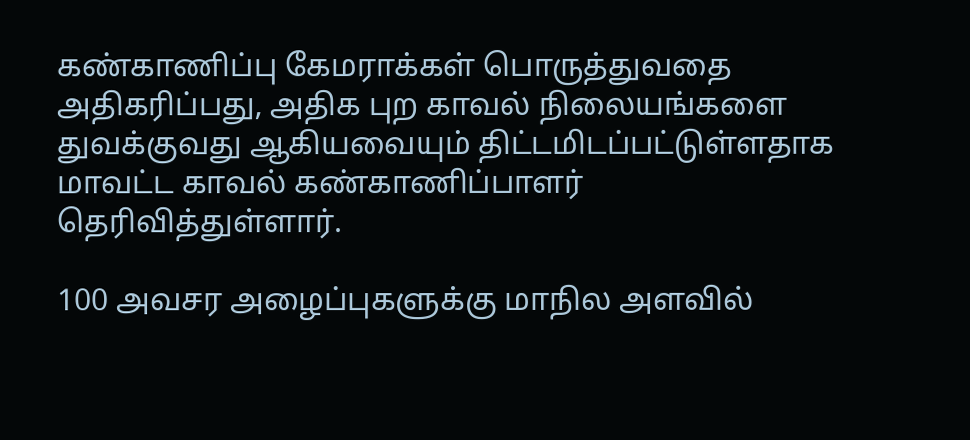கண்காணிப்பு கேமராக்கள் பொருத்துவதை அதிகரிப்பது, அதிக புற காவல் நிலையங்களை துவக்குவது ஆகியவையும் திட்டமிடப்பட்டுள்ளதாக மாவட்ட காவல் கண்காணிப்பாளர் தெரிவித்துள்ளார்.

100 அவசர அழைப்புகளுக்கு மாநில அளவில்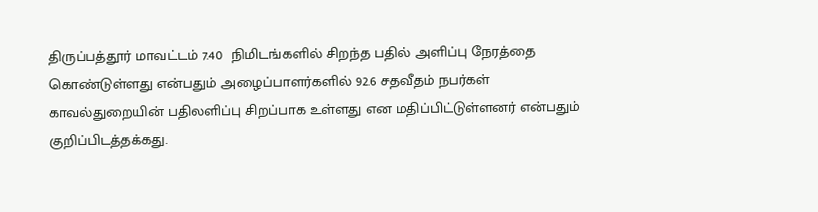திருப்பத்தூர் மாவட்டம் 7.40  நிமிடங்களில் சிறந்த பதில் அளிப்பு நேரத்தை கொண்டுள்ளது என்பதும் அழைப்பாளர்களில் 92.6 சதவீதம் நபர்கள் காவல்துறையின் பதிலளிப்பு சிறப்பாக உள்ளது என மதிப்பிட்டுள்ளனர் என்பதும் குறிப்பிடத்தக்கது.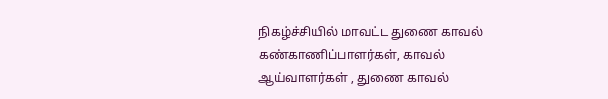நிகழ்ச்சியில் மாவட்ட துணை காவல் கண்காணிப்பாளர்கள், காவல் ஆய்வாளர்கள் , துணை காவல்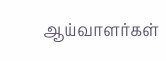ஆய்வாளர்கள்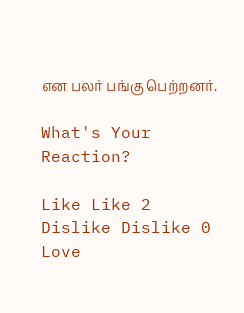என பலர் பங்கு பெற்றனர்.

What's Your Reaction?

Like Like 2
Dislike Dislike 0
Love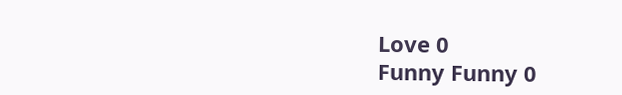Love 0
Funny Funny 0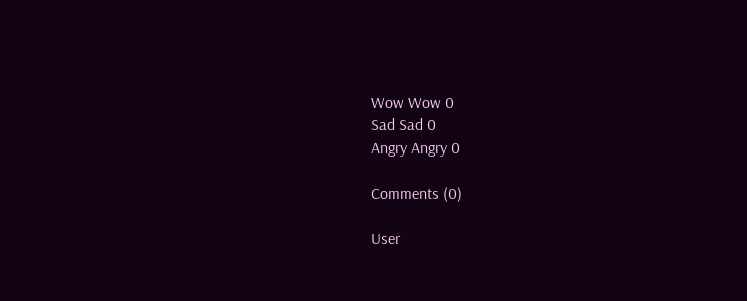Wow Wow 0
Sad Sad 0
Angry Angry 0

Comments (0)

User